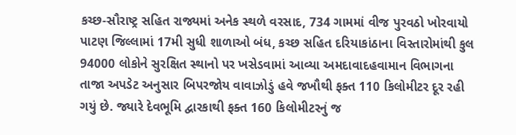કચ્છ-સૌરાષ્ટ્ર સહિત રાજ્યમાં અનેક સ્થળે વરસાદ, 734 ગામમાં વીજ પુરવઠો ખોરવાયો
પાટણ જિલ્લામાં 17મી સુધી શાળાઓ બંધ, કચ્છ સહિત દરિયાકાંઠાના વિસ્તારોમાંથી કુલ 94000 લોકોને સુરક્ષિત સ્થાનો પર ખસેડવામાં આવ્યા અમદાવાદહવામાન વિભાગના તાજા અપડેટ અનુસાર બિપરજોય વાવાઝોડું હવે જખૌથી ફક્ત 110 કિલોમીટર દૂર રહી ગયું છે. જ્યારે દેવભૂમિ દ્વારકાથી ફક્ત 160 કિલોમીટરનું જ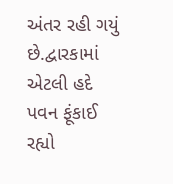અંતર રહી ગયું છે.દ્વારકામાં એટલી હદે પવન ફૂંકાઈ રહ્યો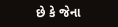છે કે જેના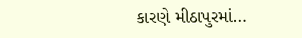કારણે મીઠાપુરમાં…